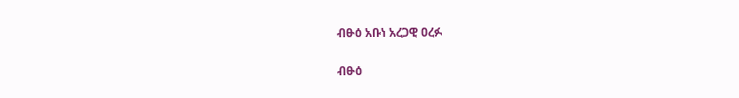ብፁዕ አቡነ አረጋዊ ዐረፉ

ብፁዕ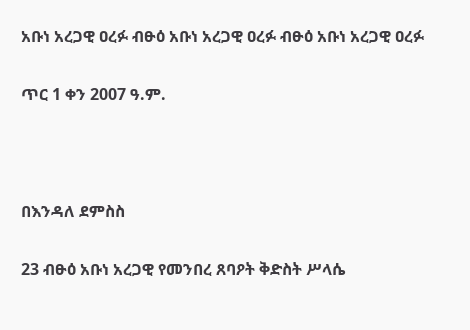አቡነ አረጋዊ ዐረፉ ብፁዕ አቡነ አረጋዊ ዐረፉ ብፁዕ አቡነ አረጋዊ ዐረፉ

ጥር 1 ቀን 2007 ዓ.ም.



በእንዳለ ደምስስ

23 ብፁዕ አቡነ አረጋዊ የመንበረ ጸባዖት ቅድስት ሥላሴ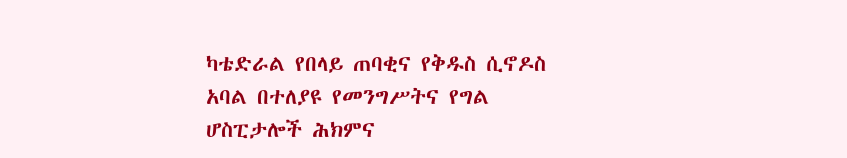ካቴድራል የበላይ ጠባቂና የቅዱስ ሲኖዶስ አባል በተለያዩ የመንግሥትና የግል ሆስፒታሎች ሕክምና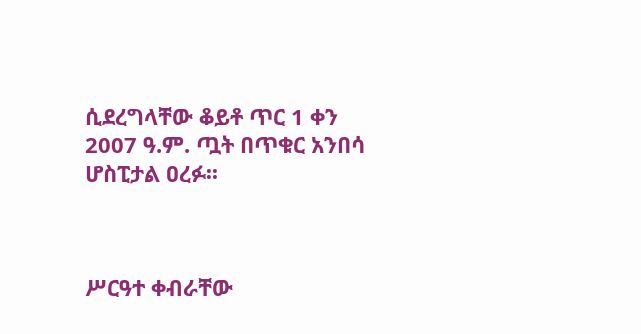ሲደረግላቸው ቆይቶ ጥር 1 ቀን 2007 ዓ.ም. ጧት በጥቁር አንበሳ ሆስፒታል ዐረፉ፡፡



ሥርዓተ ቀብራቸው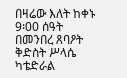በዛሬው እለት ከቀኑ 9፡00 ሰዓት በመንበረ ጸባዖት ቅድስት ሥላሴ ካቴድራል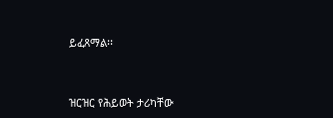ይፈጸማል፡፡



ዝርዝር የሕይወት ታሪካቸው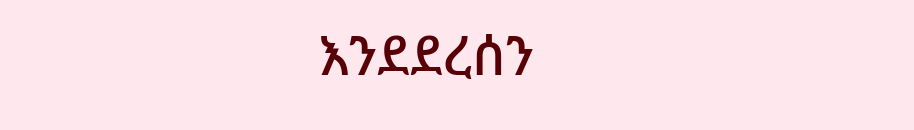እንደደረሰን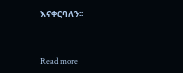እናቀርባለን፡፡



Read more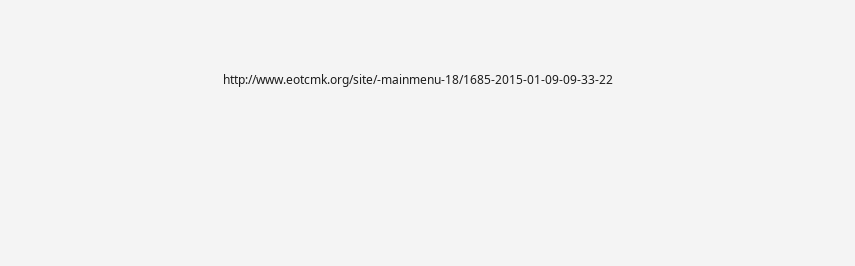http://www.eotcmk.org/site/-mainmenu-18/1685-2015-01-09-09-33-22